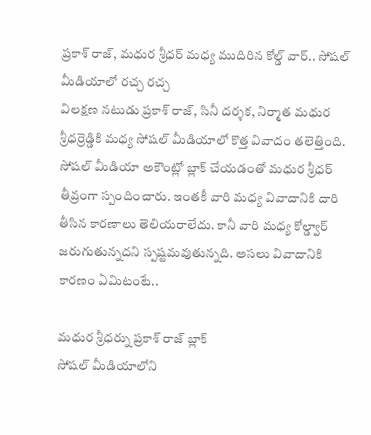ప్రకాశ్ రాజ్, మధుర శ్రీధర్ మధ్య ముదిరిన కోల్డ్ వార్.. సోషల్ మీడియాలో రచ్చ రచ్చ
విలక్షణ నటుడు ప్రకాశ్ రాజ్, సినీ దర్శక, నిర్మాత మధుర శ్రీధర్రెడ్డికి మధ్య సోషల్ మీడియాలో కొత్త వివాదం తలెత్తింది. సోషల్ మీడియా అకౌంట్లో బ్లాక్ చేయడంతో మధుర శ్రీధర్ తీవ్రంగా స్పందించారు. ఇంతకీ వారి మధ్య వివాదానికి దారి తీసిన కారణాలు తెలియరాలేదు. కానీ వారి మధ్య కోల్డ్వార్ జరుగుతున్నదని స్పష్టమవుతున్నది. అసలు వివాదానికి కారణం ఏమిటంటే..

మధుర శ్రీధర్ను ప్రకాశ్ రాజ్ బ్లాక్
సోషల్ మీడియాలోని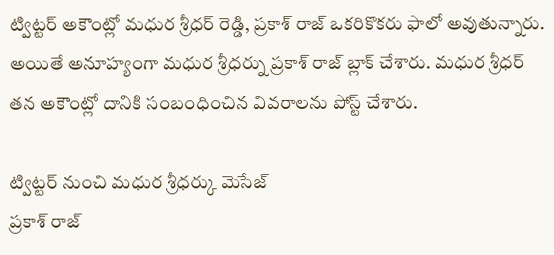ట్విట్టర్ అకౌంట్లో మధుర శ్రీధర్ రెడ్డి, ప్రకాశ్ రాజ్ ఒకరికొకరు ఫాలో అవుతున్నారు. అయితే అనూహ్యంగా మధుర శ్రీధర్ను ప్రకాశ్ రాజ్ బ్లాక్ చేశారు. మధుర శ్రీధర్ తన అకౌంట్లో దానికి సంబంధించిన వివరాలను పోస్ట్ చేశారు.

ట్విట్టర్ నుంచి మధుర శ్రీధర్కు మెసేజ్
ప్రకాశ్ రాజ్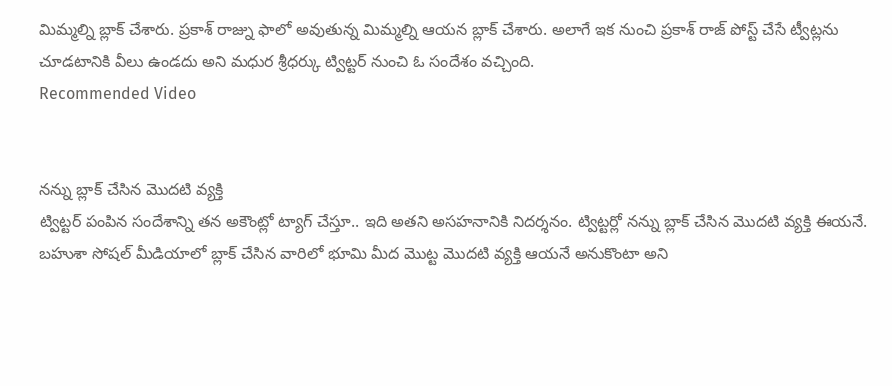మిమ్మల్ని బ్లాక్ చేశారు. ప్రకాశ్ రాజ్ను ఫాలో అవుతున్న మిమ్మల్ని ఆయన బ్లాక్ చేశారు. అలాగే ఇక నుంచి ప్రకాశ్ రాజ్ పోస్ట్ చేసే ట్వీట్లను చూడటానికి వీలు ఉండదు అని మధుర శ్రీధర్కు ట్విట్టర్ నుంచి ఓ సందేశం వచ్చింది.
Recommended Video


నన్ను బ్లాక్ చేసిన మొదటి వ్యక్తి
ట్విట్టర్ పంపిన సందేశాన్ని తన అకౌంట్లో ట్యాగ్ చేస్తూ.. ఇది అతని అసహనానికి నిదర్శనం. ట్విట్టర్లో నన్ను బ్లాక్ చేసిన మొదటి వ్యక్తి ఈయనే. బహుశా సోషల్ మీడియాలో బ్లాక్ చేసిన వారిలో భూమి మీద మొట్ట మొదటి వ్యక్తి ఆయనే అనుకొంటా అని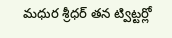మధుర శ్రీధర్ తన ట్విట్టర్లో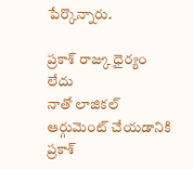పేర్కొన్నారు.

ప్రకాశ్ రాజ్కు ధైర్యం లేదు
నాతో లాజికల్ ఆర్గుమెంట్ చేయడానికి ప్రకాశ్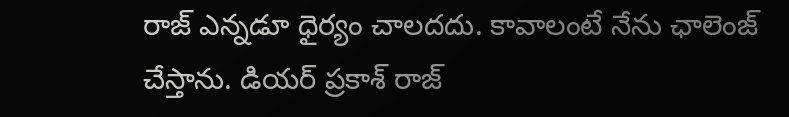రాజ్ ఎన్నడూ ధైర్యం చాలదదు. కావాలంటే నేను ఛాలెంజ్ చేస్తాను. డియర్ ప్రకాశ్ రాజ్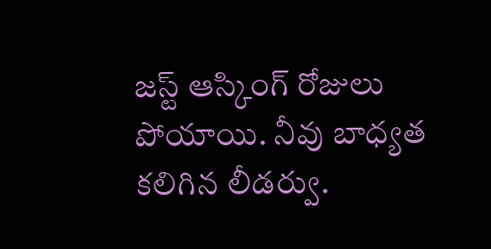జస్ట్ ఆస్కింగ్ రోజులు పోయాయి. నీవు బాధ్యత కలిగిన లీడర్వు.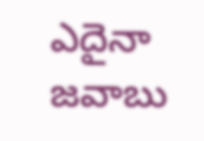ఎదైనా జవాబు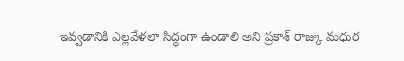ఇవ్వడానికి ఎల్లవేళలా సిద్ధంగా ఉండాలి అని ప్రకాశ్ రాజ్కు మధుర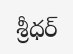శ్రీధర్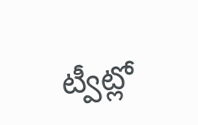ట్వీట్లో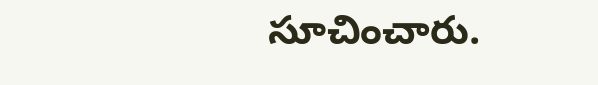సూచించారు.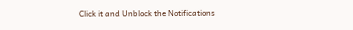Click it and Unblock the Notifications